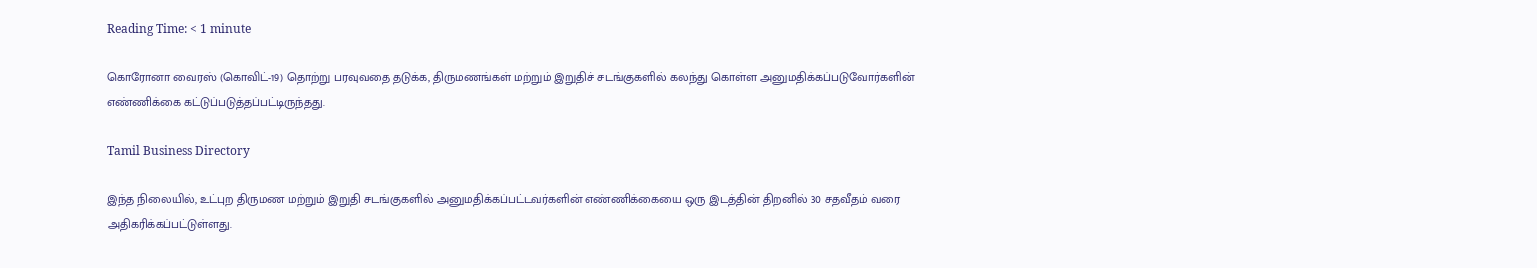Reading Time: < 1 minute

கொரோனா வைரஸ் (கொவிட்-19) தொற்று பரவுவதை தடுக்க, திருமணங்கள் மற்றும் இறுதிச் சடங்குகளில் கலந்து கொள்ள அனுமதிக்கப்படுவோர்களின் எண்ணிக்கை கட்டுப்படுத்தப்பட்டிருந்தது.

Tamil Business Directory

இந்த நிலையில், உட்புற திருமண மற்றும் இறுதி சடங்குகளில் அனுமதிக்கப்பட்டவர்களின் எண்ணிக்கையை ஒரு இடத்தின் திறனில் 30 சதவீதம் வரை அதிகரிக்கப்பட்டுள்ளது.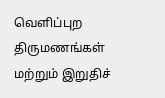வெளிப்புற திருமணங்கள் மற்றும் இறுதிச்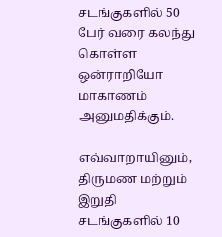சடங்குகளில் 50 பேர் வரை கலந்து கொள்ள ஒன்ராறியோ மாகாணம் அனுமதிக்கும்.

எவ்வாறாயினும், திருமண மற்றும் இறுதி சடங்குகளில் 10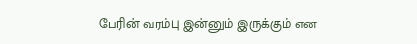பேரின் வரம்பு இன்னும் இருக்கும் என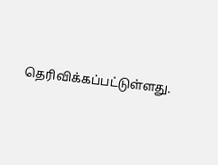தெரிவிக்கப்பட்டுள்ளது.